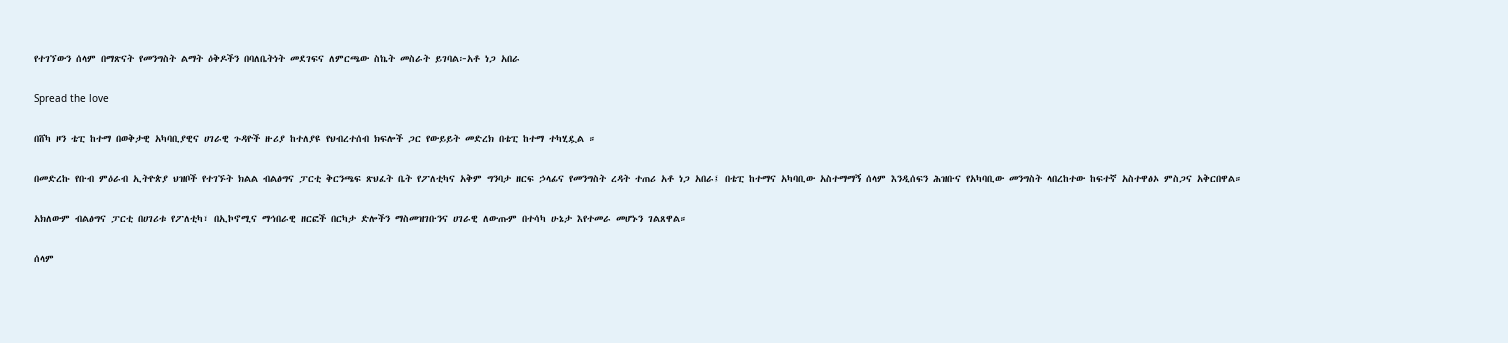የተገኘውን ሰላም በማጽናት የመንግስት ልማት ዕቅዶችን በባለቤትነት መደገፍና ለምርጫው ስኬት መስራት ይገባል፦አቶ ነጋ አበራ

Spread the love

በሸካ ዞን ቴፒ ከተማ በወቅታዊ አካባቢያዊና ሀገራዊ ጉዳዮች ዙሪያ ከተለያዩ የህብረተሰብ ክፍሎች ጋር የውይይት መድረክ በቴፒ ከተማ ተካሂዷል ።

በመድረኩ የቡብ ምዕራብ ኢትዮጵያ ህዝቦች የተገኙት ክልል ብልፅግና ፓርቲ ቅርንጫፍ ጽህፈት ቤት የፖለቲካና አቅም ግንባታ ዘርፍ ኃላፊና የመንግስት ረዳት ተጠሪ አቶ ነጋ አበራ፤ በቴፒ ከተማና አካባቢው አስተማማኝ ሰላም እንዲሰፍን ሕዝቡና የአካባቢው መንግስት ላበረከተው ከፍተኛ አስተዋፅኦ ምስጋና አቅርበዋል።

አክለውም ብልፅግና ፓርቲ በሀገሪቱ የፖለቲካ፣ በኢኮኖሚና ማኅበራዊ ዘርፎች በርካታ ድሎችን ማስመዝገቡንና ሀገራዊ ለውጡም በተሳካ ሁኔታ እየተመራ መሆኑን ገልጸዋል።

ሰላም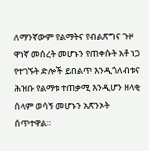ለማንኛውም የልማትና የብልጽግና ጉዞ ዋነኛ መሰረት መሆኑን የጠቀሱት አቶ ነጋ የተገኙት ድሎች ይበልጥ እንዲጎለብቱና ሕዝቡ የልማቱ ተጠቃሚ እንዲሆን ዘላቂ ሰላም ወሳኝ መሆኑን አጽንኦት ሰጥተዋል።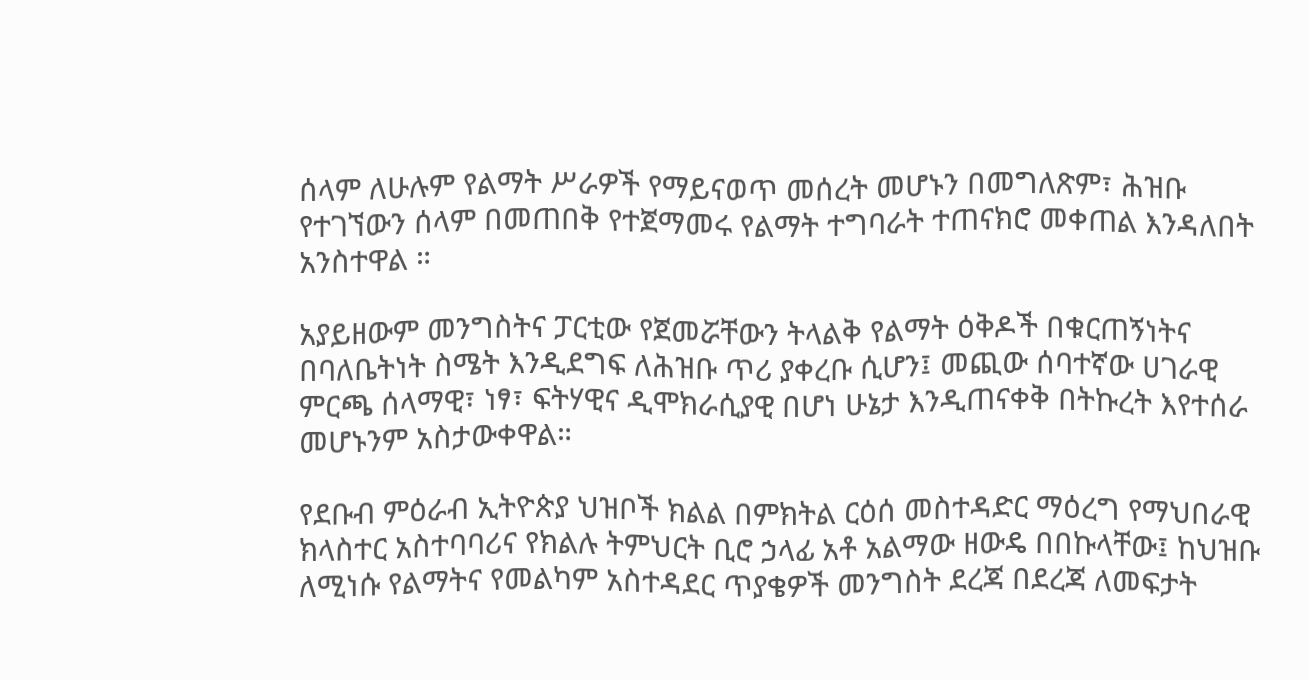ሰላም ለሁሉም የልማት ሥራዎች የማይናወጥ መሰረት መሆኑን በመግለጽም፣ ሕዝቡ የተገኘውን ሰላም በመጠበቅ የተጀማመሩ የልማት ተግባራት ተጠናክሮ መቀጠል እንዳለበት አንስተዋል ።

አያይዘውም መንግስትና ፓርቲው የጀመሯቸውን ትላልቅ የልማት ዕቅዶች በቁርጠኝነትና በባለቤትነት ስሜት እንዲደግፍ ለሕዝቡ ጥሪ ያቀረቡ ሲሆን፤ መጪው ሰባተኛው ሀገራዊ ምርጫ ሰላማዊ፣ ነፃ፣ ፍትሃዊና ዲሞክራሲያዊ በሆነ ሁኔታ እንዲጠናቀቅ በትኩረት እየተሰራ መሆኑንም አስታውቀዋል።

የደቡብ ምዕራብ ኢትዮጵያ ህዝቦች ክልል በምክትል ርዕሰ መስተዳድር ማዕረግ የማህበራዊ ክላስተር አስተባባሪና የክልሉ ትምህርት ቢሮ ኃላፊ አቶ አልማው ዘውዴ በበኩላቸው፤ ከህዝቡ ለሚነሱ የልማትና የመልካም አስተዳደር ጥያቄዎች መንግስት ደረጃ በደረጃ ለመፍታት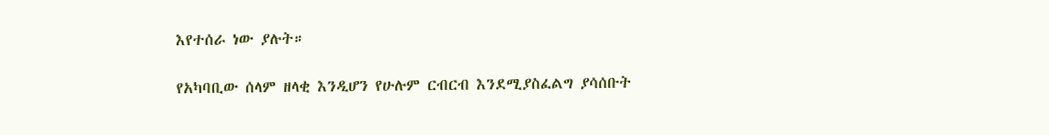እየተሰራ ነው ያሉት።

የአካባቢው ሰላም ዘላቂ እንዲሆን የሁሉም ርብርብ እንደሚያስፈልግ ያሳሰቡት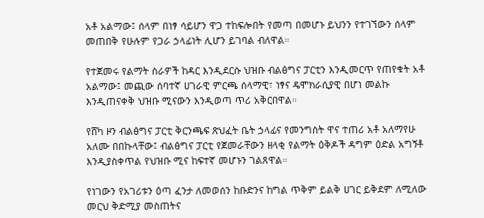አቶ አልማው፤ ሰላም በነፃ ሳይሆን ዋጋ ተከፍሎበት የመጣ በመሆኑ ይህንን የተገኘውን ሰላም መጠበቅ የሁሉም የጋራ ኃላፊነት ሊሆን ይገባል ብለዋል።

የተጀመሩ የልማት ስራዎች ከዳር እንዲደርሱ ህዝቡ ብልፅግና ፓርቲን እንዲመርጥ የጠየቁት አቶ አልማው፤ መጪው ሰባተኛ ሀገራዊ ምርጫ ሰላማዊ፣ ነፃና ዴሞክራሲያዊ በሆነ መልኩ እንዲጠናቀቅ ህዝቡ ሚናውን እንዲወጣ ጥሪ አቅርበዋል።

የሸካ ዞን ብልፅግና ፓርቲ ቅርንጫፍ ጽህፈት ቤት ኃላፊና የመንግስት ዋና ተጠሪ አቶ አለማየሁ አለሙ በበኩላቸው፤ ብልፅግና ፓርቲ የጀመራቸውን ዘላቂ የልማት ዕቅዶች ዳግም ዕድል አግኝቶ እንዲያስቀጥል የህዝቡ ሚና ከፍተኛ መሆኑን ገልጸዋል።

የነገውን የአገሪቱን ዕጣ ፈንታ ለመወሰን ከቡድንና ከግል ጥቅም ይልቅ ሀገር ይቅደም ለሚለው መርህ ቅድሚያ መስጠትና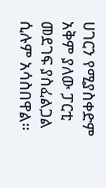ሀገርን የሚያስቀድም አቅም ያለው ፓርቲ መደገፍ ያስፈልጋል ሲሉም አሳስበዋል።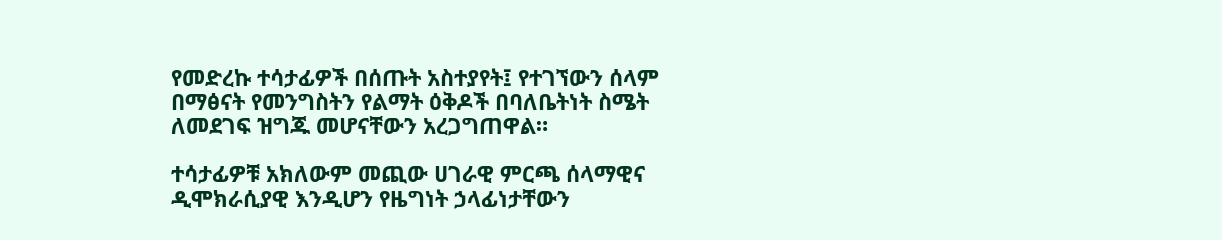የመድረኩ ተሳታፊዎች በሰጡት አስተያየት፤ የተገኘውን ሰላም በማፅናት የመንግስትን የልማት ዕቅዶች በባለቤትነት ስሜት ለመደገፍ ዝግጁ መሆናቸውን አረጋግጠዋል።

ተሳታፊዎቹ አክለውም መጪው ሀገራዊ ምርጫ ሰላማዊና ዲሞክራሲያዊ እንዲሆን የዜግነት ኃላፊነታቸውን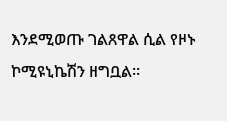እንደሚወጡ ገልጸዋል ሲል የዞኑ ኮሚዩኒኬሽን ዘግቧል።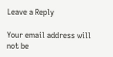Leave a Reply

Your email address will not be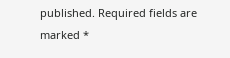published. Required fields are marked *